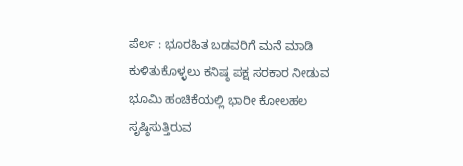ಪೆರ್ಲ : ಭೂರಹಿತ ಬಡವರಿಗೆ ಮನೆ ಮಾಡಿ ಕುಳಿತುಕೊಳ್ಳಲು ಕನಿಷ್ಠ ಪಕ್ಷ ಸರಕಾರ ನೀಡುವ ಭೂಮಿ ಹಂಚಿಕೆಯಲ್ಲಿ ಭಾರೀ ಕೋಲಹಲ ಸೃಷ್ಠಿಸುತ್ತಿರುವ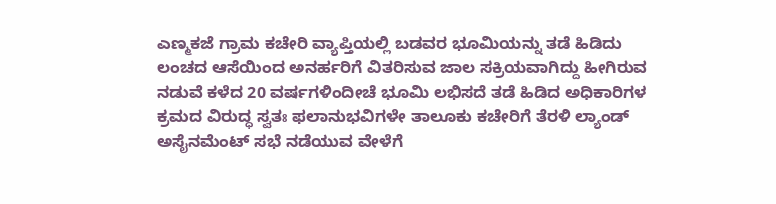ಎಣ್ಮಕಜೆ ಗ್ರಾಮ ಕಚೇರಿ ವ್ಯಾಪ್ತಿಯಲ್ಲಿ ಬಡವರ ಭೂಮಿಯನ್ನು ತಡೆ ಹಿಡಿದು ಲಂಚದ ಆಸೆಯಿಂದ ಅನರ್ಹರಿಗೆ ವಿತರಿಸುವ ಜಾಲ ಸಕ್ರಿಯವಾಗಿದ್ದು ಹೀಗಿರುವ ನಡುವೆ ಕಳೆದ 20 ವರ್ಷಗಳಿಂದೀಚೆ ಭೂಮಿ ಲಭಿಸದೆ ತಡೆ ಹಿಡಿದ ಅಧಿಕಾರಿಗಳ ಕ್ರಮದ ವಿರುದ್ಧ ಸ್ವತಃ ಫಲಾನುಭವಿಗಳೇ ತಾಲೂಕು ಕಚೇರಿಗೆ ತೆರಳಿ ಲ್ಯಾಂಡ್ ಅಸೈನಮೆಂಟ್ ಸಭೆ ನಡೆಯುವ ವೇಳೆಗೆ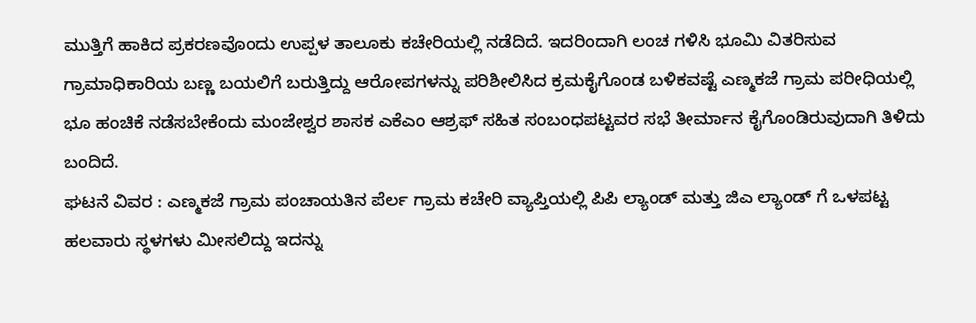ಮುತ್ತಿಗೆ ಹಾಕಿದ ಪ್ರಕರಣವೊಂದು ಉಪ್ಪಳ ತಾಲೂಕು ಕಚೇರಿಯಲ್ಲಿ ನಡೆದಿದೆ. ಇದರಿಂದಾಗಿ ಲಂಚ ಗಳಿಸಿ ಭೂಮಿ ವಿತರಿಸುವ ಗ್ರಾಮಾಧಿಕಾರಿಯ ಬಣ್ಣ ಬಯಲಿಗೆ ಬರುತ್ತಿದ್ದು ಆರೋಪಗಳನ್ನು ಪರಿಶೀಲಿಸಿದ ಕ್ರಮಕೈಗೊಂಡ ಬಳಿಕವಷ್ಟೆ ಎಣ್ಮಕಜೆ ಗ್ರಾಮ ಪರೀಧಿಯಲ್ಲಿ ಭೂ ಹಂಚಿಕೆ ನಡೆಸಬೇಕೆಂದು ಮಂಜೇಶ್ವರ ಶಾಸಕ ಎಕೆಎಂ ಆಶ್ರಫ್ ಸಹಿತ ಸಂಬಂಧಪಟ್ಟವರ ಸಭೆ ತೀರ್ಮಾನ ಕೈಗೊಂಡಿರುವುದಾಗಿ ತಿಳಿದು ಬಂದಿದೆ.
ಘಟನೆ ವಿವರ : ಎಣ್ಮಕಜೆ ಗ್ರಾಮ ಪಂಚಾಯತಿನ ಪೆರ್ಲ ಗ್ರಾಮ ಕಚೇರಿ ವ್ಯಾಪ್ತಿಯಲ್ಲಿ ಪಿಪಿ ಲ್ಯಾಂಡ್ ಮತ್ತು ಜಿಎ ಲ್ಯಾಂಡ್ ಗೆ ಒಳಪಟ್ಟ ಹಲವಾರು ಸ್ಥಳಗಳು ಮೀಸಲಿದ್ದು ಇದನ್ನು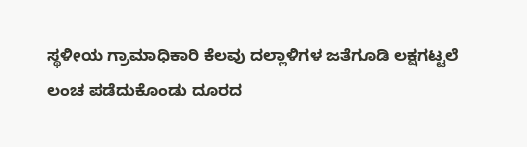ಸ್ಥಳೀಯ ಗ್ರಾಮಾಧಿಕಾರಿ ಕೆಲವು ದಲ್ಲಾಳಿಗಳ ಜತೆಗೂಡಿ ಲಕ್ಷಗಟ್ಟಲೆ ಲಂಚ ಪಡೆದುಕೊಂಡು ದೂರದ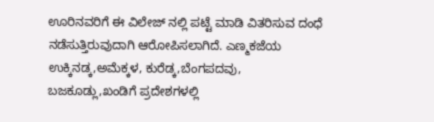ಊರಿನವರಿಗೆ ಈ ವಿಲೇಜ್ ನಲ್ಲಿ ಪಟ್ಟೆ ಮಾಡಿ ವಿತರಿಸುವ ದಂಧೆ ನಡೆಸುತ್ತಿರುವುದಾಗಿ ಆರೋಪಿಸಲಾಗಿದೆ. ಎಣ್ಮಕಜೆಯ ಉಕ್ಕಿನಡ್ಕ,ಅಮೆಕ್ಕಳ, ಕುರೆಡ್ಕ,ಬೆಂಗಪದವು, ಬಜಕೂಡ್ಲು,ಖಂಡಿಗೆ ಪ್ರದೇಶಗಳಲ್ಲಿ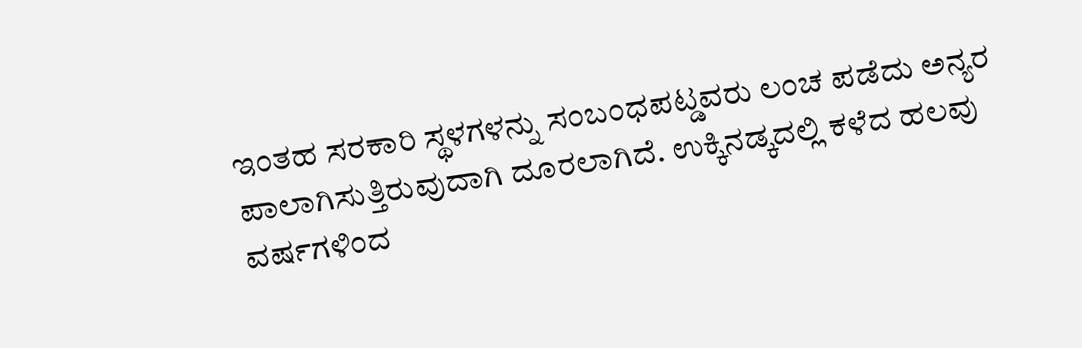ಇಂತಹ ಸರಕಾರಿ ಸ್ಥಳಗಳನ್ನು ಸಂಬಂಧಪಟ್ಡವರು ಲಂಚ ಪಡೆದು ಅನ್ಯರ ಪಾಲಾಗಿಸುತ್ತಿರುವುದಾಗಿ ದೂರಲಾಗಿದೆ. ಉಕ್ಕಿನಡ್ಕದಲ್ಲಿ ಕಳೆದ ಹಲವು ವರ್ಷಗಳಿಂದ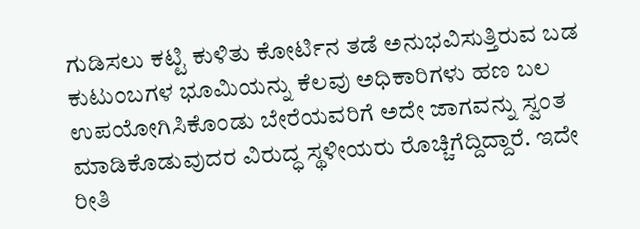ಗುಡಿಸಲು ಕಟ್ಟಿ ಕುಳಿತು ಕೋರ್ಟಿನ ತಡೆ ಅನುಭವಿಸುತ್ತಿರುವ ಬಡ ಕುಟುಂಬಗಳ ಭೂಮಿಯನ್ನು ಕೆಲವು ಅಧಿಕಾರಿಗಳು ಹಣ ಬಲ ಉಪಯೋಗಿಸಿಕೊಂಡು ಬೇರೆಯವರಿಗೆ ಅದೇ ಜಾಗವನ್ನು ಸ್ವಂತ ಮಾಡಿಕೊಡುವುದರ ವಿರುದ್ಧ ಸ್ಥಳೀಯರು ರೊಚ್ಚಿಗೆದ್ದಿದ್ದಾರೆ. ಇದೇ ರೀತಿ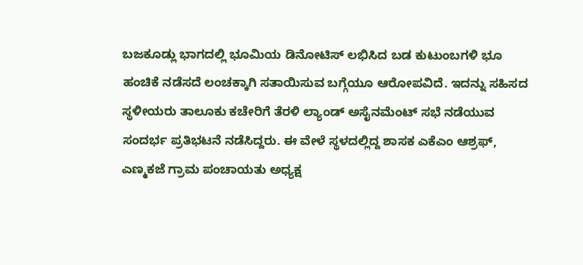ಬಜಕೂಡ್ಲು ಭಾಗದಲ್ಲಿ ಭೂಮಿಯ ಡಿನೋಟಿಸ್ ಲಭಿಸಿದ ಬಡ ಕುಟುಂಬಗಳಿ ಭೂ ಹಂಚಿಕೆ ನಡೆಸದೆ ಲಂಚಕ್ಕಾಗಿ ಸತಾಯಿಸುವ ಬಗ್ಗೆಯೂ ಆರೋಪವಿದೆ. ಇದನ್ನು ಸಹಿಸದ ಸ್ಥಳೀಯರು ತಾಲೂಕು ಕಚೇರಿಗೆ ತೆರಳಿ ಲ್ಯಾಂಡ್ ಅಸೈನಮೆಂಟ್ ಸಭೆ ನಡೆಯುವ ಸಂದರ್ಭ ಪ್ರತಿಭಟನೆ ನಡೆಸಿದ್ದರು. ಈ ವೇಳೆ ಸ್ಥಳದಲ್ಲಿದ್ದ ಶಾಸಕ ಎಕೆಎಂ ಆಶ್ರಫ್, ಎಣ್ಮಕಜೆ ಗ್ರಾಮ ಪಂಚಾಯತು ಅಧ್ಯಕ್ಷ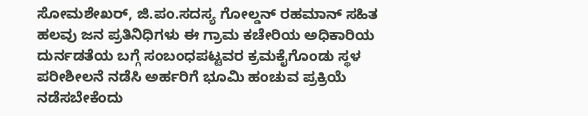ಸೋಮಶೇಖರ್, ಜಿ.ಪಂ.ಸದಸ್ಯ ಗೋಲ್ಡನ್ ರಹಮಾನ್ ಸಹಿತ ಹಲವು ಜನ ಪ್ರತಿನಿಧಿಗಳು ಈ ಗ್ರಾಮ ಕಚೇರಿಯ ಅಧಿಕಾರಿಯ ದುರ್ನಡತೆಯ ಬಗ್ಗೆ ಸಂಬಂಧಪಟ್ಟವರ ಕ್ರಮಕೈಗೊಂಡು ಸ್ಥಳ ಪರೀಶೀಲನೆ ನಡೆಸಿ ಅರ್ಹರಿಗೆ ಭೂಮಿ ಹಂಚುವ ಪ್ರಕ್ರಿಯೆ ನಡೆಸಬೇಕೆಂದು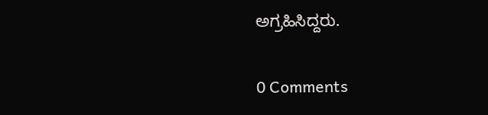ಅಗ್ರಹಿಸಿದ್ದರು.


0 Comments